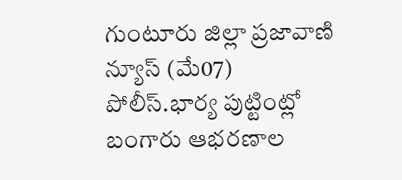గుంటూరు జిల్లా ప్రజావాణి న్యూస్ (మే07) పోలీస్.భార్య పుట్టింట్లో బంగారు ఆభరణాల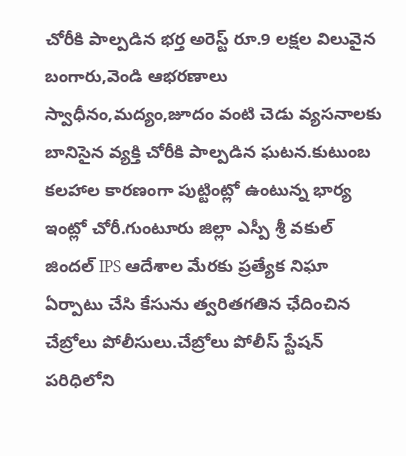చోరీకి పాల్పడిన భర్త అరెస్ట్ రూ.9 లక్షల విలువైన బంగారు,వెండి ఆభరణాలు స్వాధీనం,మద్యం,జూదం వంటి చెడు వ్యసనాలకు బానిసైన వ్యక్తి చోరీకి పాల్పడిన ఘటన.కుటుంబ కలహాల కారణంగా పుట్టింట్లో ఉంటున్న భార్య ఇంట్లో చోరీ.గుంటూరు జిల్లా ఎస్పీ శ్రీ వకుల్ జిందల్ IPS ఆదేశాల మేరకు ప్రత్యేక నిఘా ఏర్పాటు చేసి కేసును త్వరితగతిన ఛేదించిన చేబ్రోలు పోలీసులు.చేబ్రోలు పోలీస్ స్టేషన్ పరిధిలోని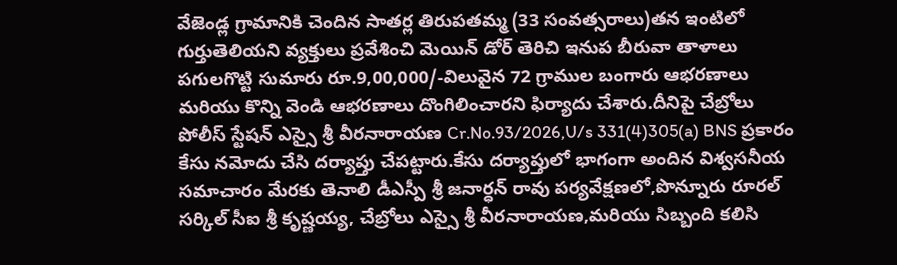వేజెండ్ల గ్రామానికి చెందిన సాతర్ల తిరుపతమ్మ (33 సంవత్సరాలు)తన ఇంటిలో గుర్తుతెలియని వ్యక్తులు ప్రవేశించి మెయిన్ డోర్ తెరిచి ఇనుప బీరువా తాళాలు పగులగొట్టి సుమారు రూ.9,00,000/-విలువైన 72 గ్రాముల బంగారు ఆభరణాలు మరియు కొన్ని వెండి ఆభరణాలు దొంగిలించారని ఫిర్యాదు చేశారు.దీనిపై చేబ్రోలు పోలీస్ స్టేషన్ ఎస్సై శ్రీ వీరనారాయణ Cr.No.93/2026,U/s 331(4)305(a) BNS ప్రకారం కేసు నమోదు చేసి దర్యాప్తు చేపట్టారు.కేసు దర్యాప్తులో భాగంగా అందిన విశ్వసనీయ సమాచారం మేరకు తెనాలి డీఎస్పీ శ్రీ జనార్ధన్ రావు పర్యవేక్షణలో,పొన్నూరు రూరల్ సర్కిల్ సీఐ శ్రీ కృష్ణయ్య, చేబ్రోలు ఎస్సై శ్రీ వీరనారాయణ,మరియు సిబ్బంది కలిసి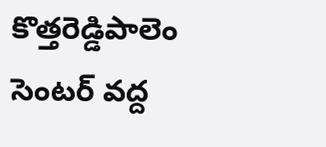కొత్తరెడ్డిపాలెం సెంటర్ వద్ద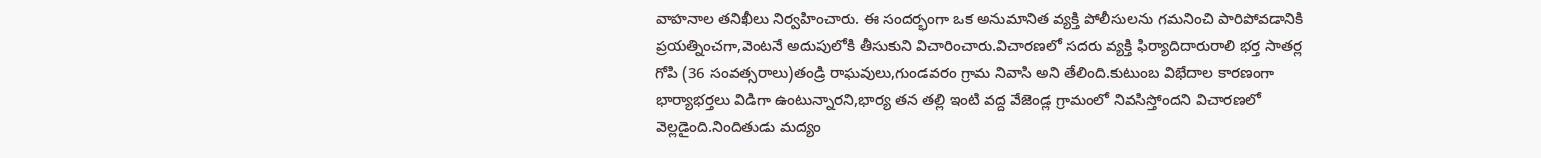వాహనాల తనిఖీలు నిర్వహించారు. ఈ సందర్భంగా ఒక అనుమానిత వ్యక్తి పోలీసులను గమనించి పారిపోవడానికి ప్రయత్నించగా,వెంటనే అదుపులోకి తీసుకుని విచారించారు.విచారణలో సదరు వ్యక్తి ఫిర్యాదిదారురాలి భర్త సాతర్ల గోపి (36 సంవత్సరాలు)తండ్రి రాఘవులు,గుండవరం గ్రామ నివాసి అని తేలింది.కుటుంబ విభేదాల కారణంగా భార్యాభర్తలు విడిగా ఉంటున్నారని,భార్య తన తల్లి ఇంటి వద్ద వేజెండ్ల గ్రామంలో నివసిస్తోందని విచారణలో వెల్లడైంది.నిందితుడు మద్యం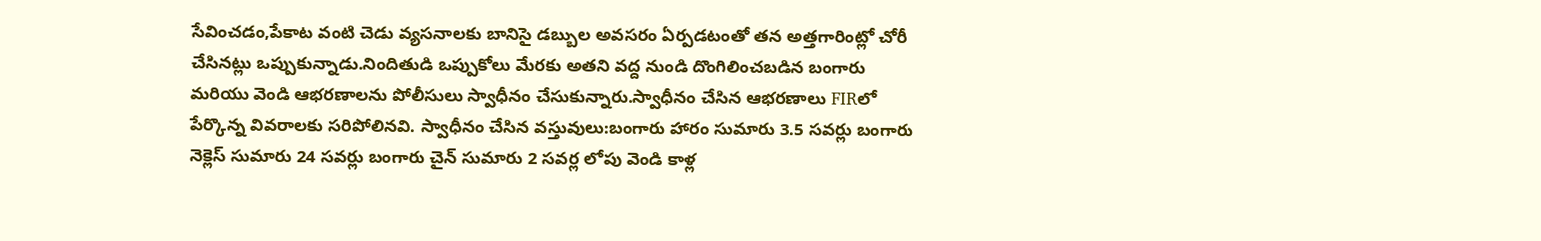సేవించడం,పేకాట వంటి చెడు వ్యసనాలకు బానిసై డబ్బుల అవసరం ఏర్పడటంతో తన అత్తగారింట్లో చోరీ చేసినట్లు ఒప్పుకున్నాడు.నిందితుడి ఒప్పుకోలు మేరకు అతని వద్ద నుండి దొంగిలించబడిన బంగారు మరియు వెండి ఆభరణాలను పోలీసులు స్వాధీనం చేసుకున్నారు.స్వాధీనం చేసిన ఆభరణాలు FIRలో పేర్కొన్న వివరాలకు సరిపోలినవి. స్వాధీనం చేసిన వస్తువులు:బంగారు హారం సుమారు 3.5 సవర్లు బంగారు నెక్లెస్ సుమారు 24 సవర్లు బంగారు చైన్ సుమారు 2 సవర్ల లోపు వెండి కాళ్ల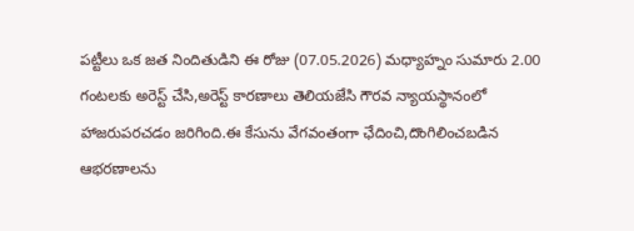పట్టీలు ఒక జత నిందితుడిని ఈ రోజు (07.05.2026) మధ్యాహ్నం సుమారు 2.00 గంటలకు అరెస్ట్ చేసి,అరెస్ట్ కారణాలు తెలియజేసి గౌరవ న్యాయస్థానంలో హాజరుపరచడం జరిగింది.ఈ కేసును వేగవంతంగా ఛేదించి,దొంగిలించబడిన ఆభరణాలను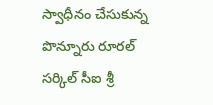స్వాధీనం చేసుకున్న పొన్నూరు రూరల్ సర్కిల్ సీఐ శ్రీ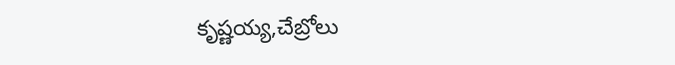కృష్ణయ్య,చేబ్రోలు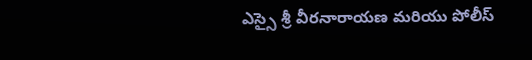ఎస్సై శ్రీ వీరనారాయణ మరియు పోలీస్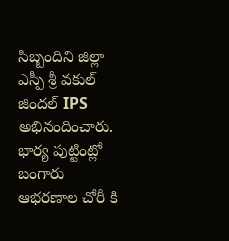సిబ్బందిని జిల్లా ఎస్పీ శ్రీ వకుల్ జిందల్ IPS అభినందించారు.
భార్య పుట్టింట్లో బంగారు ఆభరణాల చోరీ కి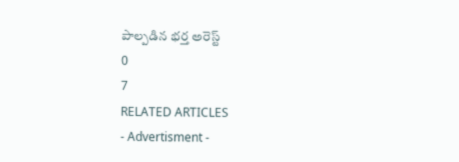పాల్పడిన భర్త అరెస్ట్
0
7
RELATED ARTICLES
- Advertisment -